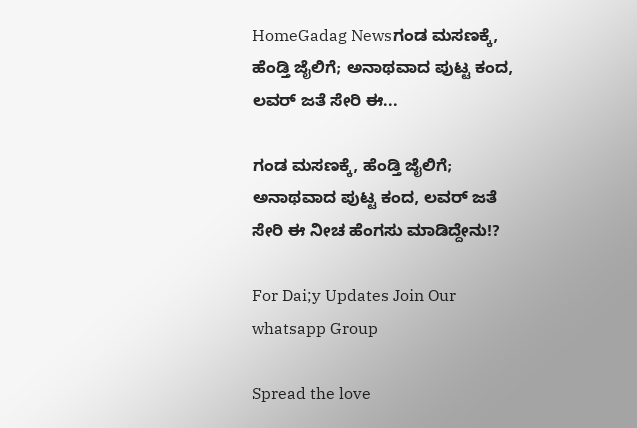HomeGadag Newsಗಂಡ ಮಸಣಕ್ಕೆ, ಹೆಂಡ್ತಿ ಜೈಲಿಗೆ; ಅನಾಥವಾದ ಪುಟ್ಟ ಕಂದ, ಲವರ್ ಜತೆ ಸೇರಿ ಈ...

ಗಂಡ ಮಸಣಕ್ಕೆ, ಹೆಂಡ್ತಿ ಜೈಲಿಗೆ; ಅನಾಥವಾದ ಪುಟ್ಟ ಕಂದ, ಲವರ್ ಜತೆ ಸೇರಿ ಈ ನೀಚ ಹೆಂಗಸು ಮಾಡಿದ್ದೇನು!?

For Dai;y Updates Join Our whatsapp Group

Spread the love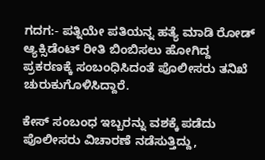ಗದಗ:- ಪತ್ನಿಯೇ ಪತಿಯನ್ನ ಹತ್ಯೆ ಮಾಡಿ ರೋಡ್ ಆ್ಯಕ್ಸಿಡೆಂಟ್ ರೀತಿ ಬಿಂಬಿಸಲು‌ ಹೋಗಿದ್ದ ಪ್ರಕರಣಕ್ಕೆ ಸಂಬಂಧಿಸಿದಂತೆ ಪೊಲೀಸರು ತನಿಖೆ ಚುರುಕುಗೊಳಿಸಿದ್ದಾರೆ.

ಕೇಸ್ ಸಂಬಂಧ ಇಬ್ಬರನ್ನು ವಶಕ್ಕೆ ಪಡೆದು ಪೊಲೀಸರು ವಿಚಾರಣೆ ನಡೆಸುತ್ತಿದ್ದು,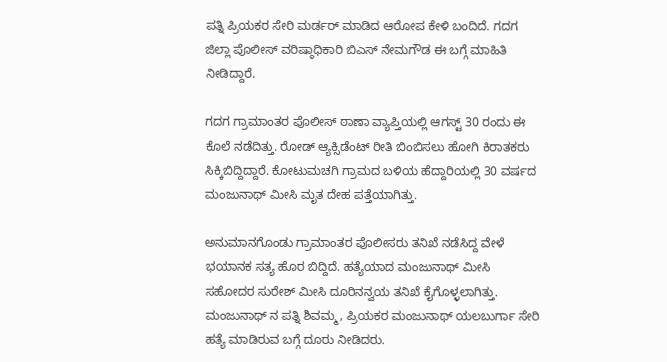ಪತ್ನಿ ಪ್ರಿಯಕರ ಸೇರಿ ಮರ್ಡರ್ ಮಾಡಿದ ಆರೋಪ ಕೇಳಿ ಬಂದಿದೆ. ಗದಗ ಜಿಲ್ಲಾ ಪೊಲೀಸ್ ವರಿಷ್ಠಾಧಿಕಾರಿ ಬಿಎಸ್ ನೇಮಗೌಡ ಈ ಬಗ್ಗೆ ಮಾಹಿತಿ ನೀಡಿದ್ದಾರೆ.

ಗದಗ ಗ್ರಾಮಾಂತರ ಪೊಲೀಸ್ ಠಾಣಾ ವ್ಯಾಪ್ತಿಯಲ್ಲಿ ಆಗಸ್ಟ್ 30 ರಂದು ಈ ಕೊಲೆ ನಡೆದಿತ್ತು. ರೋಡ್ ಆ್ಯಕ್ಸಿಡೆಂಟ್ ರೀತಿ ಬಿಂಬಿಸಲು ಹೋಗಿ ಕಿರಾತಕರು ಸಿಕ್ಕಿಬಿದ್ದಿದ್ದಾರೆ. ಕೋಟುಮಚಗಿ ಗ್ರಾಮದ ಬಳಿಯ ಹೆದ್ದಾರಿಯಲ್ಲಿ 30 ವರ್ಷದ ಮಂಜುನಾಥ್ ಮೀಸಿ ಮೃತ ದೇಹ ಪತ್ತೆಯಾಗಿತ್ತು.

ಅನುಮಾನಗೊಂಡು ಗ್ರಾಮಾಂತರ ಪೊಲೀಸರು ತನಿಖೆ ನಡೆಸಿದ್ದ ವೇಳೆ ಭಯಾನಕ ಸತ್ಯ ಹೊರ ಬಿದ್ದಿದೆ. ಹತ್ಯೆಯಾದ ಮಂಜುನಾಥ್ ಮೀಸಿ ಸಹೋದರ ಸುರೇಶ್ ಮೀಸಿ ದೂರಿನನ್ವಯ ತನಿಖೆ ಕೈಗೊಳ್ಳಲಾಗಿತ್ತು. ಮಂಜುನಾಥ್ ನ ಪತ್ನಿ ಶಿವಮ್ಮ, ಪ್ರಿಯಕರ ಮಂಜುನಾಥ್ ಯಲಬುರ್ಗಾ ಸೇರಿ ಹತ್ಯೆ ಮಾಡಿರುವ ಬಗ್ಗೆ ದೂರು ನೀಡಿದರು.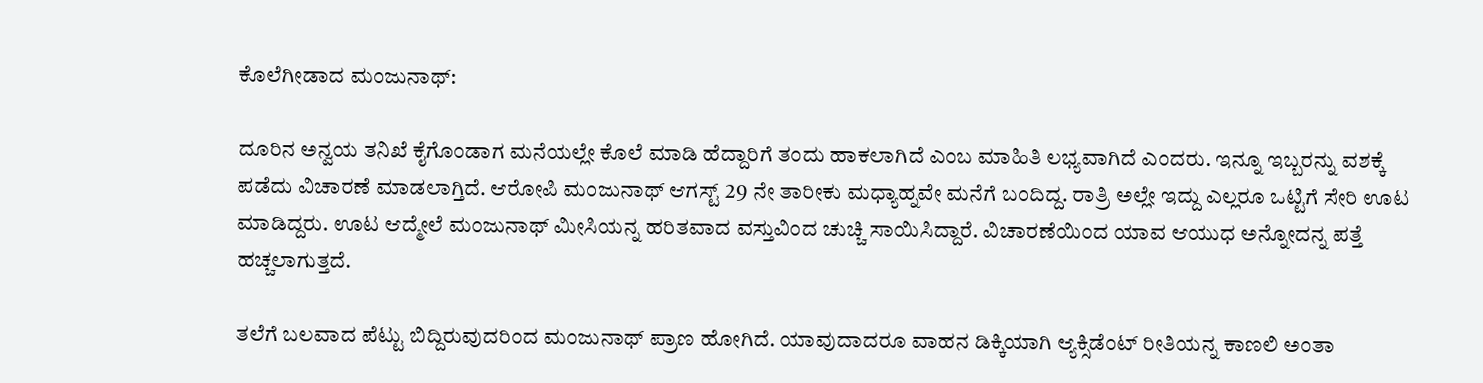ಕೊಲೆಗೀಡಾದ ಮಂಜುನಾಥ್:

ದೂರಿನ ಅನ್ವಯ ತನಿಖೆ ಕೈಗೊಂಡಾಗ ಮನೆಯಲ್ಲೇ ಕೊಲೆ ಮಾಡಿ ಹೆದ್ದಾರಿಗೆ ತಂದು ಹಾಕಲಾಗಿದೆ ಎಂಬ ಮಾಹಿತಿ ಲಭ್ಯವಾಗಿದೆ ಎಂದರು. ಇನ್ನೂ ಇಬ್ಬರನ್ನು ವಶಕ್ಕೆ ಪಡೆದು ವಿಚಾರಣೆ ಮಾಡಲಾಗ್ತಿದೆ. ಆರೋಪಿ ಮಂಜುನಾಥ್ ಆಗಸ್ಟ್ 29 ನೇ ತಾರೀಕು ಮಧ್ಯಾಹ್ನವೇ ಮನೆಗೆ ಬಂದಿದ್ದ. ರಾತ್ರಿ ಅಲ್ಲೇ ಇದ್ದು ಎಲ್ಲರೂ ಒಟ್ಟಿಗೆ ಸೇರಿ ಊಟ ಮಾಡಿದ್ದರು. ಊಟ ಆದ್ಮೇಲೆ ಮಂಜುನಾಥ್ ಮೀಸಿಯನ್ನ ಹರಿತವಾದ ವಸ್ತುವಿಂದ ಚುಚ್ಚಿ ಸಾಯಿಸಿದ್ದಾರೆ. ವಿಚಾರಣೆಯಿಂದ ಯಾವ ಆಯುಧ ಅನ್ನೋದನ್ನ ಪತ್ತೆ ಹಚ್ಚಲಾಗುತ್ತದೆ.

ತಲೆಗೆ ಬಲವಾದ ಪೆಟ್ಟು ಬಿದ್ದಿರುವುದರಿಂದ ಮಂಜುನಾಥ್ ಪ್ರಾಣ ಹೋಗಿದೆ. ಯಾವುದಾದರೂ ವಾಹನ ಡಿಕ್ಕಿಯಾಗಿ ಆ್ಯಕ್ಸಿಡೆಂಟ್ ರೀತಿಯನ್ನ ಕಾಣಲಿ ಅಂತಾ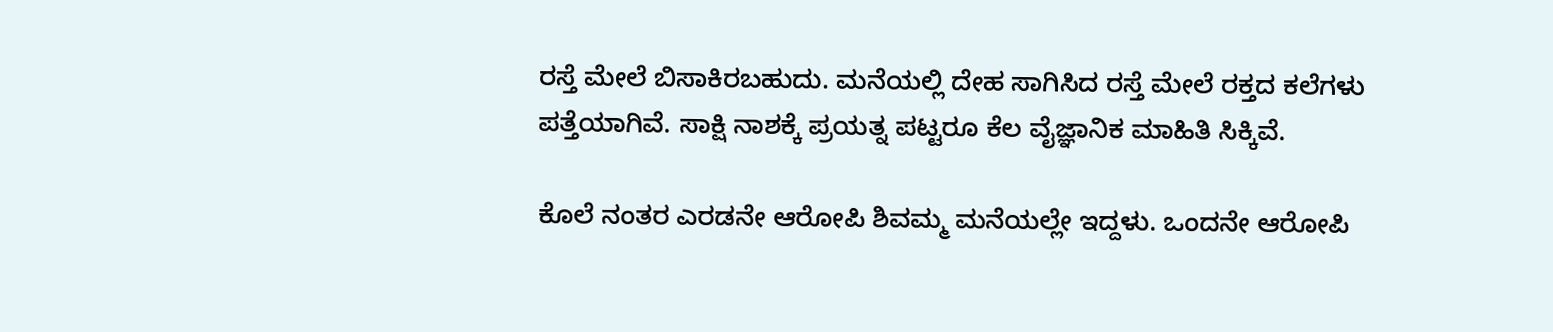ರಸ್ತೆ ಮೇಲೆ ಬಿಸಾಕಿರಬಹುದು. ಮನೆಯಲ್ಲಿ ದೇಹ ಸಾಗಿಸಿದ ರಸ್ತೆ ಮೇಲೆ ರಕ್ತದ ಕಲೆಗಳು ಪತ್ತೆಯಾಗಿವೆ. ಸಾಕ್ಷಿ ನಾಶಕ್ಕೆ ಪ್ರಯತ್ನ ಪಟ್ಟರೂ ಕೆಲ ವೈಜ್ಞಾನಿಕ ಮಾಹಿತಿ ಸಿಕ್ಕಿವೆ.

ಕೊಲೆ ನಂತರ ಎರಡನೇ ಆರೋಪಿ ಶಿವಮ್ಮ ಮನೆಯಲ್ಲೇ ಇದ್ದಳು. ಒಂದನೇ ಆರೋಪಿ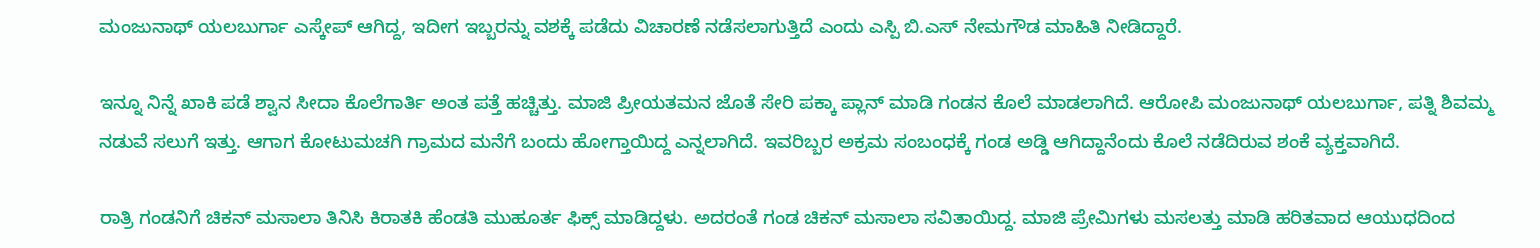ಮಂಜುನಾಥ್ ಯಲಬುರ್ಗಾ ಎಸ್ಕೇಪ್ ಆಗಿದ್ದ, ಇದೀಗ ಇಬ್ಬರನ್ನು ವಶಕ್ಕೆ ಪಡೆದು ವಿಚಾರಣೆ ನಡೆಸಲಾಗುತ್ತಿದೆ ಎಂದು ಎಸ್ಪಿ ಬಿ.ಎಸ್ ನೇಮಗೌಡ ಮಾಹಿತಿ ನೀಡಿದ್ದಾರೆ.

ಇನ್ನೂ ನಿನ್ನೆ ಖಾಕಿ ಪಡೆ ಶ್ವಾನ ಸೀದಾ ಕೊಲೆಗಾರ್ತಿ ಅಂತ ಪತ್ತೆ ಹಚ್ಚಿತ್ತು. ಮಾಜಿ ಪ್ರೀಯತಮನ ಜೊತೆ ಸೇರಿ ಪಕ್ಕಾ ಪ್ಲಾನ್ ಮಾಡಿ ಗಂಡನ ಕೊಲೆ ಮಾಡಲಾಗಿದೆ. ಆರೋಪಿ ಮಂಜುನಾಥ್ ಯಲಬುರ್ಗಾ, ಪತ್ನಿ ಶಿವಮ್ಮ ನಡುವೆ ಸಲುಗೆ ಇತ್ತು. ಆಗಾಗ ಕೋಟುಮಚಗಿ ಗ್ರಾಮದ ಮನೆಗೆ ಬಂದು ಹೋಗ್ತಾಯಿದ್ದ ಎನ್ನಲಾಗಿದೆ. ಇವರಿಬ್ಬರ ಅಕ್ರಮ ಸಂಬಂಧಕ್ಕೆ ಗಂಡ ಅಡ್ಡಿ ಆಗಿದ್ದಾನೆಂದು ಕೊಲೆ ನಡೆದಿರುವ ಶಂಕೆ ವ್ಯಕ್ತವಾಗಿದೆ.

ರಾತ್ರಿ ಗಂಡನಿಗೆ ಚಿಕನ್ ಮಸಾಲಾ ತಿನಿಸಿ ಕಿರಾತಕಿ ಹೆಂಡತಿ ಮುಹೂರ್ತ ಫಿಕ್ಸ್ ಮಾಡಿದ್ದಳು. ಅದರಂತೆ ಗಂಡ ಚಿಕನ್ ಮಸಾಲಾ ಸವಿತಾಯಿದ್ದ. ಮಾಜಿ ಪ್ರೇಮಿಗಳು ಮಸಲತ್ತು ಮಾಡಿ ಹರಿತವಾದ ಆಯುಧದಿಂದ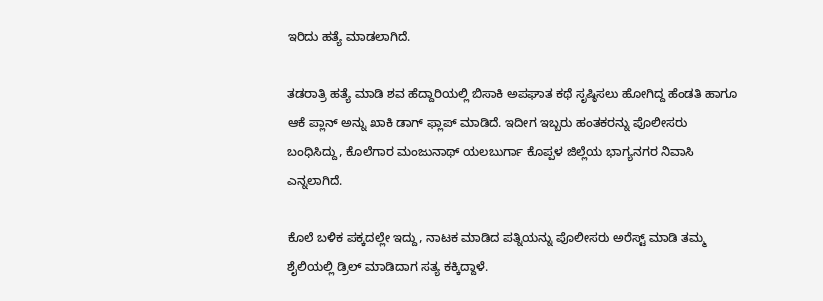ಇರಿದು ಹತ್ಯೆ ಮಾಡಲಾಗಿದೆ.

ತಡರಾತ್ರಿ ಹತ್ಯೆ ಮಾಡಿ ಶವ ಹೆದ್ದಾರಿಯಲ್ಲಿ ಬಿಸಾಕಿ ಅಪಘಾತ ಕಥೆ ಸೃಷ್ಠಿಸಲು ಹೋಗಿದ್ದ ಹೆಂಡತಿ ಹಾಗೂ ಆಕೆ ಪ್ಲಾನ್ ಅನ್ನು ಖಾಕಿ ಡಾಗ್ ಫ್ಲಾಪ್ ಮಾಡಿದೆ. ಇದೀಗ ಇಬ್ಬರು ಹಂತಕರನ್ನು ಪೊಲೀಸರು ಬಂಧಿಸಿದ್ದು, ಕೊಲೆಗಾರ ಮಂಜುನಾಥ್ ಯಲಬುರ್ಗಾ ಕೊಪ್ಪಳ ಜಿಲ್ಲೆಯ ಭಾಗ್ಯನಗರ ನಿವಾಸಿ ಎನ್ನಲಾಗಿದೆ.

ಕೊಲೆ ಬಳಿಕ ಪಕ್ಕದಲ್ಲೇ ಇದ್ದು, ನಾಟಕ ಮಾಡಿದ ಪತ್ನಿಯನ್ನು ಪೊಲೀಸರು ಅರೆಸ್ಟ್ ಮಾಡಿ ತಮ್ಮ ಶೈಲಿಯಲ್ಲಿ ಡ್ರಿಲ್ ಮಾಡಿದಾಗ ಸತ್ಯ ಕಕ್ಕಿದ್ದಾಳೆ.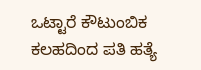ಒಟ್ಟಾರೆ ಕೌಟುಂಬಿಕ ಕಲಹದಿಂದ ಪತಿ ಹತ್ಯೆ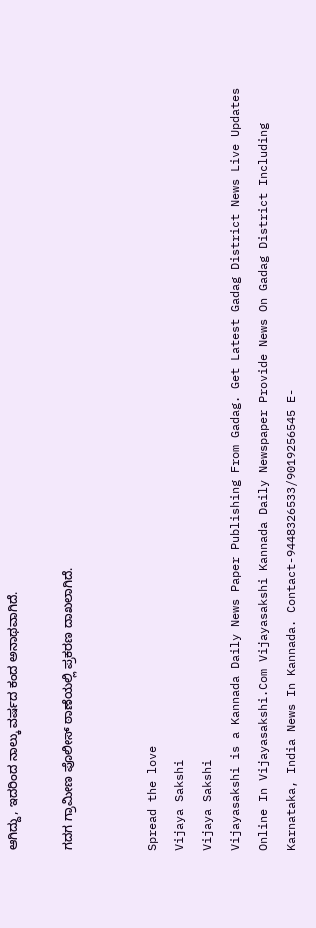ಆಗಿದ್ದು, ಇದರಿಂದ ನಾಲ್ಕು ವರ್ಷದ ಕಂದ ಅನಾಥವಾಗಿದೆ.

ಗದಗ ಗ್ರಾಮೀಣ ಪೊಲೀಸ್ ಠಾಣೆಯಲ್ಲಿ ಪ್ರಕರಣ ದಾಖಲಾಗಿದೆ.


Spread the love
Vijaya Sakshi
Vijaya Sakshi
Vijayasakshi is a Kannada Daily News Paper Publishing From Gadag. Get Latest Gadag District News Live Updates Online In Vijayasakshi.Com Vijayasakshi Kannada Daily Newspaper Provide News On Gadag District Including Karnataka, India News In Kannada. Contact-9448326533/9019256545 E-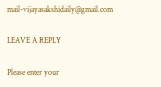mail-vijayasakshidaily@gmail.com

LEAVE A REPLY

Please enter your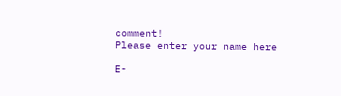comment!
Please enter your name here

E-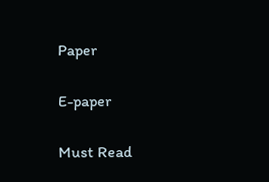Paper

E-paper

Must Read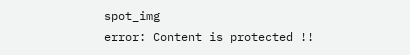spot_img
error: Content is protected !!